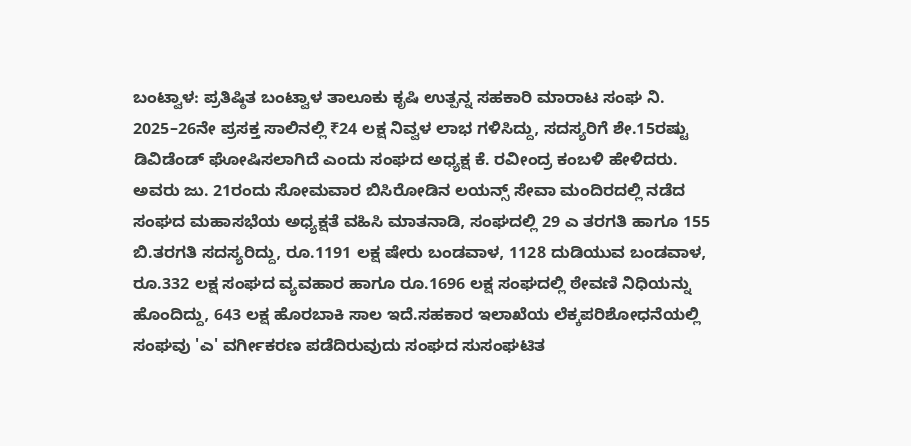ಬಂಟ್ವಾಳ: ಪ್ರತಿಷ್ಠಿತ ಬಂಟ್ವಾಳ ತಾಲೂಕು ಕೃಷಿ ಉತ್ಪನ್ನ ಸಹಕಾರಿ ಮಾರಾಟ ಸಂಘ ನಿ. 2025–26ನೇ ಪ್ರಸಕ್ತ ಸಾಲಿನಲ್ಲಿ ₹24 ಲಕ್ಷ ನಿವ್ವಳ ಲಾಭ ಗಳಿಸಿದ್ದು, ಸದಸ್ಯರಿಗೆ ಶೇ.15ರಷ್ಟು ಡಿವಿಡೆಂಡ್ ಘೋಷಿಸಲಾಗಿದೆ ಎಂದು ಸಂಘದ ಅಧ್ಯಕ್ಷ ಕೆ. ರವೀಂದ್ರ ಕಂಬಳಿ ಹೇಳಿದರು.
ಅವರು ಜು. 21ರಂದು ಸೋಮವಾರ ಬಿಸಿರೋಡಿನ ಲಯನ್ಸ್ ಸೇವಾ ಮಂದಿರದಲ್ಲಿ ನಡೆದ ಸಂಘದ ಮಹಾಸಭೆಯ ಅಧ್ಯಕ್ಷತೆ ವಹಿಸಿ ಮಾತನಾಡಿ, ಸಂಘದಲ್ಲಿ 29 ಎ ತರಗತಿ ಹಾಗೂ 155 ಬಿ.ತರಗತಿ ಸದಸ್ಯರಿದ್ದು, ರೂ.1191 ಲಕ್ಷ ಷೇರು ಬಂಡವಾಳ, 1128 ದುಡಿಯುವ ಬಂಡವಾಳ, ರೂ.332 ಲಕ್ಷ ಸಂಘದ ವ್ಯವಹಾರ ಹಾಗೂ ರೂ.1696 ಲಕ್ಷ ಸಂಘದಲ್ಲಿ ಠೇವಣಿ ನಿಧಿಯನ್ನು ಹೊಂದಿದ್ದು, 643 ಲಕ್ಷ ಹೊರಬಾಕಿ ಸಾಲ ಇದೆ.ಸಹಕಾರ ಇಲಾಖೆಯ ಲೆಕ್ಕಪರಿಶೋಧನೆಯಲ್ಲಿ ಸಂಘವು 'ಎ' ವರ್ಗೀಕರಣ ಪಡೆದಿರುವುದು ಸಂಘದ ಸುಸಂಘಟಿತ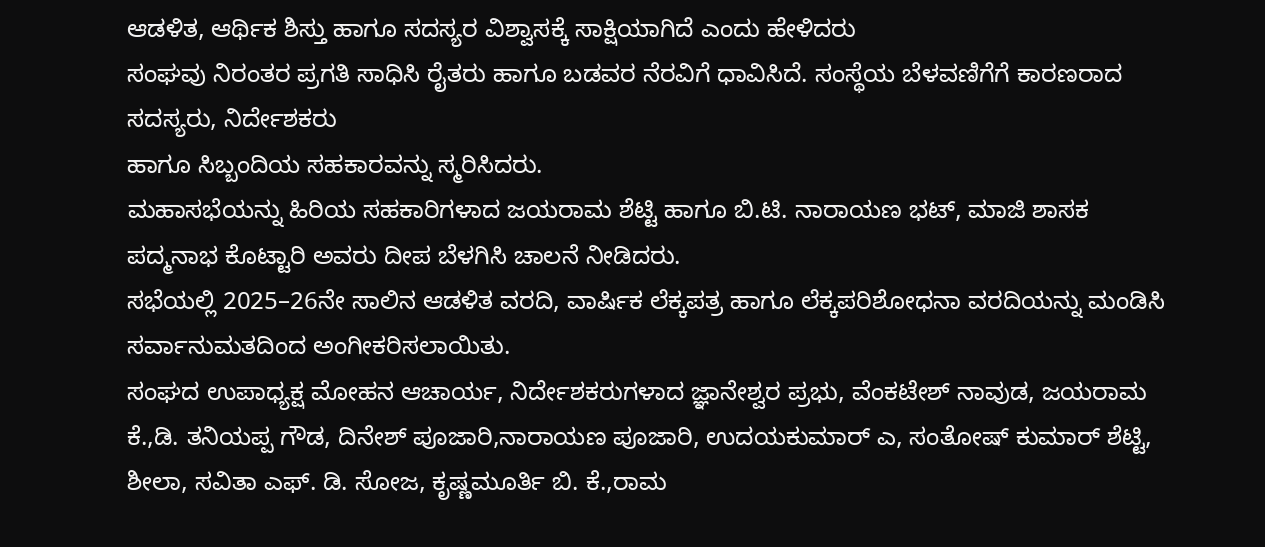ಆಡಳಿತ, ಆರ್ಥಿಕ ಶಿಸ್ತು ಹಾಗೂ ಸದಸ್ಯರ ವಿಶ್ವಾಸಕ್ಕೆ ಸಾಕ್ಷಿಯಾಗಿದೆ ಎಂದು ಹೇಳಿದರು
ಸಂಘವು ನಿರಂತರ ಪ್ರಗತಿ ಸಾಧಿಸಿ ರೈತರು ಹಾಗೂ ಬಡವರ ನೆರವಿಗೆ ಧಾವಿಸಿದೆ. ಸಂಸ್ಥೆಯ ಬೆಳವಣಿಗೆಗೆ ಕಾರಣರಾದ ಸದಸ್ಯರು, ನಿರ್ದೇಶಕರು
ಹಾಗೂ ಸಿಬ್ಬಂದಿಯ ಸಹಕಾರವನ್ನು ಸ್ಮರಿಸಿದರು.
ಮಹಾಸಭೆಯನ್ನು ಹಿರಿಯ ಸಹಕಾರಿಗಳಾದ ಜಯರಾಮ ಶೆಟ್ಟಿ ಹಾಗೂ ಬಿ.ಟಿ. ನಾರಾಯಣ ಭಟ್, ಮಾಜಿ ಶಾಸಕ ಪದ್ಮನಾಭ ಕೊಟ್ಟಾರಿ ಅವರು ದೀಪ ಬೆಳಗಿಸಿ ಚಾಲನೆ ನೀಡಿದರು.
ಸಭೆಯಲ್ಲಿ 2025–26ನೇ ಸಾಲಿನ ಆಡಳಿತ ವರದಿ, ವಾರ್ಷಿಕ ಲೆಕ್ಕಪತ್ರ ಹಾಗೂ ಲೆಕ್ಕಪರಿಶೋಧನಾ ವರದಿಯನ್ನು ಮಂಡಿಸಿ ಸರ್ವಾನುಮತದಿಂದ ಅಂಗೀಕರಿಸಲಾಯಿತು.
ಸಂಘದ ಉಪಾಧ್ಯಕ್ಷ ಮೋಹನ ಆಚಾರ್ಯ, ನಿರ್ದೇಶಕರುಗಳಾದ ಜ್ಞಾನೇಶ್ವರ ಪ್ರಭು, ವೆಂಕಟೇಶ್ ನಾವುಡ, ಜಯರಾಮ ಕೆ.,ಡಿ. ತನಿಯಪ್ಪ ಗೌಡ, ದಿನೇಶ್ ಪೂಜಾರಿ,ನಾರಾಯಣ ಪೂಜಾರಿ, ಉದಯಕುಮಾರ್ ಎ, ಸಂತೋಷ್ ಕುಮಾರ್ ಶೆಟ್ಟಿ, ಶೀಲಾ, ಸವಿತಾ ಎಫ್. ಡಿ. ಸೋಜ, ಕೃಷ್ಣಮೂರ್ತಿ ಬಿ. ಕೆ.,ರಾಮ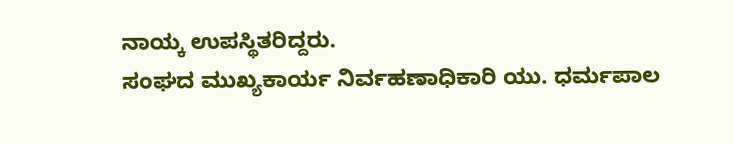ನಾಯ್ಕ ಉಪಸ್ಥಿತರಿದ್ದರು.
ಸಂಘದ ಮುಖ್ಯಕಾರ್ಯ ನಿರ್ವಹಣಾಧಿಕಾರಿ ಯು. ಧರ್ಮಪಾಲ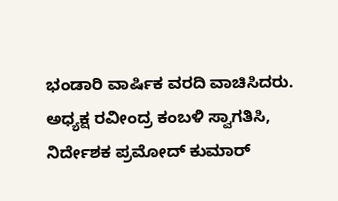ಭಂಡಾರಿ ವಾರ್ಷಿಕ ವರದಿ ವಾಚಿಸಿದರು. ಅಧ್ಯಕ್ಷ ರವೀಂದ್ರ ಕಂಬಳಿ ಸ್ವಾಗತಿಸಿ, ನಿರ್ದೇಶಕ ಪ್ರಮೋದ್ ಕುಮಾರ್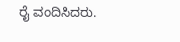ರೈ ವಂದಿಸಿದರು.